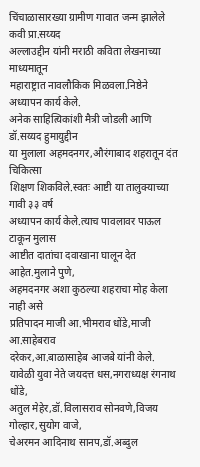चिंचाळासारख्या ग्रामीण गावात जन्म झालेले कवी प्रा.सय्यद
अल्लाउद्दीन यांनी मराठी कविता लेखनाच्या माध्यमातून
महाराष्ट्रात नावलौकिक मिळवला.निष्ठेने अध्यापन कार्य केले.
अनेक साहित्यिकांशी मैत्री जोडली आणि डॉ.सय्यद हुमायुद्दीन
या मुलाला अहमदनगर,औरंगाबाद शहरातून दंत चिकित्सा
शिक्षण शिकविले.स्वतः आष्टी या तालुक्याच्या गावी ३३ वर्ष
अध्यापन कार्य केले.त्याच पावलावर पाऊल टाकून मुलास
आष्टीत दातांचा दवाखाना घालून देत आहेत.मुलाने पुणे,
अहमदनगर अशा कुठल्या शहराचा मोह केला नाही असे
प्रतिपादन माजी आ.भीमराव धोंडे,माजी आ.साहेबराव
दरेकर,आ.बाळासाहेब आजबे यांनी केले.
यावेळी युवा नेते जयदत्त धस,नगराध्यक्ष रंगनाथ धोंडे,
अतुल मेहेर,डॉ.विलासराव सोनवणे,विजय गोल्हार,सुयोग वाजे,
चेअरमन आदिनाथ सानप,डॉ.अब्दुल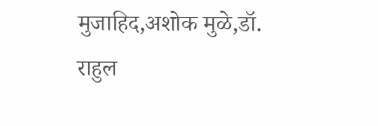मुजाहिद,अशोक मुळे,डॉ.
राहुल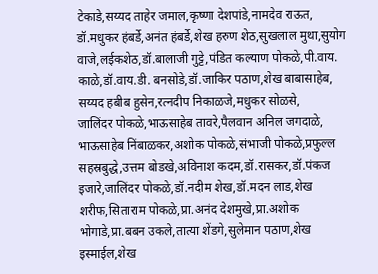टेकाडे,सय्यद ताहेर जमाल,कृष्णा देशपांडे,नामदेव राऊत,
डॉ.मधुकर हंबर्डे,अनंत हंबर्डे,शेख हरुण शेठ,सुखलाल मुथा,सुयोग वाजे,लईकशेठ,डॉ.बालाजी गुट्टे,पंडित कल्याण पोकळे,पी.वाय.
काळे,डॉ.वाय.डी. बनसोडे,डॉ.जाकिर पठाण,शेख बाबासाहेब,
सय्यद हबीब हुसेन,रत्नदीप निकाळजे,मधुकर सोळसे,
जालिंदर पोकळे,भाऊसाहेब तावरे,पैलवान अनिल जगदाळे,
भाऊसाहेब निंबाळकर,अशोक पोकळे,संभाजी पोकळे,प्रफुल्ल
सहस्रबुद्धे,उत्तम बोडखे,अविनाश कदम,डॉ.रासकर,डॉ.पंकज
इजारे,जालिंदर पोकळे,डॉ.नदीम शेख,डॉ.मदन लाड,शेख
शरीफ,सिताराम पोकळे,प्रा.अनंद देशमुखे,प्रा.अशोक
भोगाडे,प्रा.बबन उकले,तात्या शेंडगे,सुलेमान पठाण,शेख
इस्माईल,शेख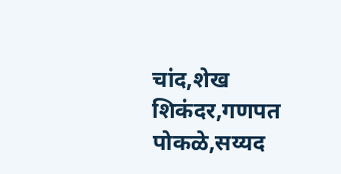चांद,शेख शिकंदर,गणपत पोकळे,सय्यद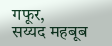गफूर,
सय्यद महबूब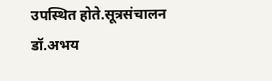उपस्थित होते.सूत्रसंचालन डॉ.अभय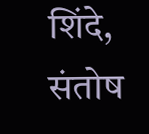शिंदे,
संतोष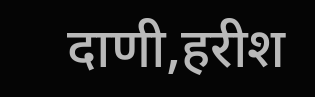दाणी,हरीश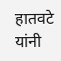हातवटे यांनी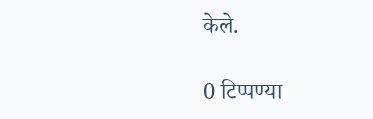केले.

0 टिप्पण्या